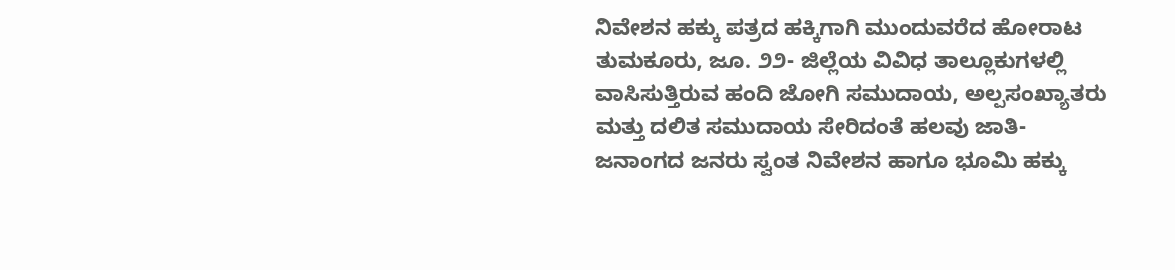ನಿವೇಶನ ಹಕ್ಕು ಪತ್ರದ ಹಕ್ಕಿಗಾಗಿ ಮುಂದುವರೆದ ಹೋರಾಟ
ತುಮಕೂರು, ಜೂ. ೨೨- ಜಿಲ್ಲೆಯ ವಿವಿಧ ತಾಲ್ಲೂಕುಗಳಲ್ಲಿ ವಾಸಿಸುತ್ತಿರುವ ಹಂದಿ ಜೋಗಿ ಸಮುದಾಯ, ಅಲ್ಪಸಂಖ್ಯಾತರು ಮತ್ತು ದಲಿತ ಸಮುದಾಯ ಸೇರಿದಂತೆ ಹಲವು ಜಾತಿ-ಜನಾಂಗದ ಜನರು ಸ್ವಂತ ನಿವೇಶನ ಹಾಗೂ ಭೂಮಿ ಹಕ್ಕು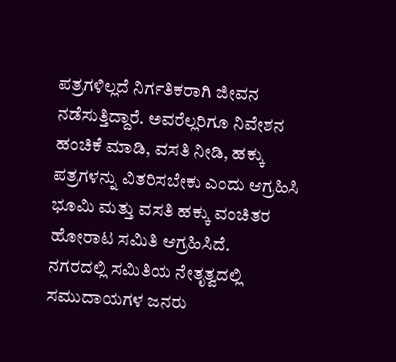ಪತ್ರಗಳಿಲ್ಲದೆ ನಿರ್ಗತಿಕರಾಗಿ ಜೀವನ ನಡೆಸುತ್ತಿದ್ದಾರೆ. ಅವರೆಲ್ಲರಿಗೂ ನಿವೇಶನ ಹಂಚಿಕೆ ಮಾಡಿ, ವಸತಿ ನೀಡಿ, ಹಕ್ಕು ಪತ್ರಗಳನ್ನು ವಿತರಿಸಬೇಕು ಎಂದು ಆಗ್ರಹಿಸಿ ಭೂಮಿ ಮತ್ತು ವಸತಿ ಹಕ್ಕು ವಂಚಿತರ ಹೋರಾಟ ಸಮಿತಿ ಆಗ್ರಹಿಸಿದೆ.
ನಗರದಲ್ಲಿ ಸಮಿತಿಯ ನೇತೃತ್ವದಲ್ಲಿ ಸಮುದಾಯಗಳ ಜನರು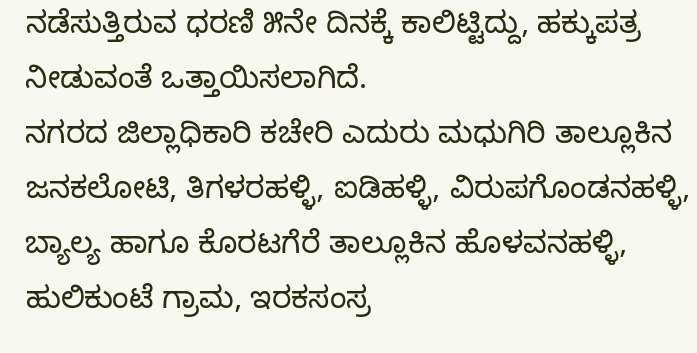ನಡೆಸುತ್ತಿರುವ ಧರಣಿ ೫ನೇ ದಿನಕ್ಕೆ ಕಾಲಿಟ್ಟಿದ್ದು, ಹಕ್ಕುಪತ್ರ ನೀಡುವಂತೆ ಒತ್ತಾಯಿಸಲಾಗಿದೆ.
ನಗರದ ಜಿಲ್ಲಾಧಿಕಾರಿ ಕಚೇರಿ ಎದುರು ಮಧುಗಿರಿ ತಾಲ್ಲೂಕಿನ ಜನಕಲೋಟಿ, ತಿಗಳರಹಳ್ಳಿ, ಐಡಿಹಳ್ಳಿ, ವಿರುಪಗೊಂಡನಹಳ್ಳಿ, ಬ್ಯಾಲ್ಯ ಹಾಗೂ ಕೊರಟಗೆರೆ ತಾಲ್ಲೂಕಿನ ಹೊಳವನಹಳ್ಳಿ, ಹುಲಿಕುಂಟೆ ಗ್ರಾಮ, ಇರಕಸಂಸ್ರ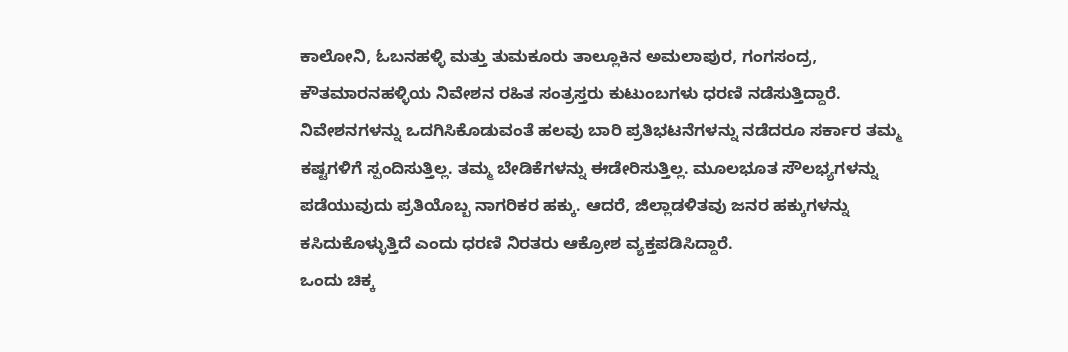ಕಾಲೋನಿ, ಓಬನಹಳ್ಳಿ ಮತ್ತು ತುಮಕೂರು ತಾಲ್ಲೂಕಿನ ಅಮಲಾಪುರ, ಗಂಗಸಂದ್ರ, ಕೌತಮಾರನಹಳ್ಳಿಯ ನಿವೇಶನ ರಹಿತ ಸಂತ್ರಸ್ತರು ಕುಟುಂಬಗಳು ಧರಣಿ ನಡೆಸುತ್ತಿದ್ದಾರೆ.
ನಿವೇಶನಗಳನ್ನು ಒದಗಿಸಿಕೊಡುವಂತೆ ಹಲವು ಬಾರಿ ಪ್ರತಿಭಟನೆಗಳನ್ನು ನಡೆದರೂ ಸರ್ಕಾರ ತಮ್ಮ ಕಷ್ಟಗಳಿಗೆ ಸ್ಪಂದಿಸುತ್ತಿಲ್ಲ. ತಮ್ಮ ಬೇಡಿಕೆಗಳನ್ನು ಈಡೇರಿಸುತ್ತಿಲ್ಲ. ಮೂಲಭೂತ ಸೌಲಭ್ಯಗಳನ್ನು ಪಡೆಯುವುದು ಪ್ರತಿಯೊಬ್ಬ ನಾಗರಿಕರ ಹಕ್ಕು. ಆದರೆ, ಜಿಲ್ಲಾಡಳಿತವು ಜನರ ಹಕ್ಕುಗಳನ್ನು ಕಸಿದುಕೊಳ್ಳುತ್ತಿದೆ ಎಂದು ಧರಣಿ ನಿರತರು ಆಕ್ರೋಶ ವ್ಯಕ್ತಪಡಿಸಿದ್ದಾರೆ.
ಒಂದು ಚಿಕ್ಕ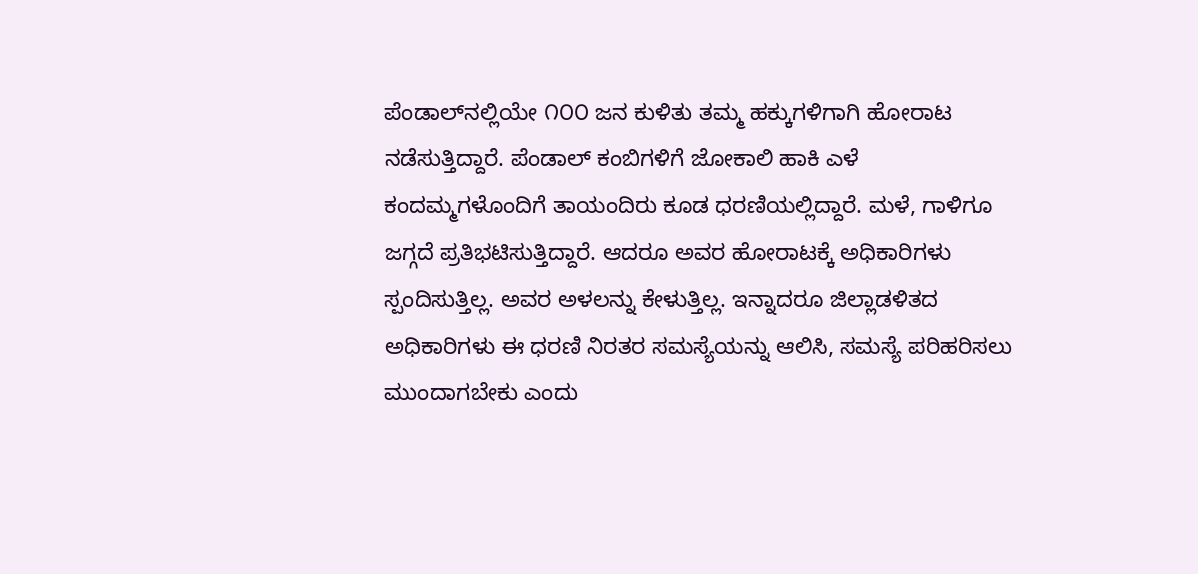ಪೆಂಡಾಲ್‌ನಲ್ಲಿಯೇ ೧೦೦ ಜನ ಕುಳಿತು ತಮ್ಮ ಹಕ್ಕುಗಳಿಗಾಗಿ ಹೋರಾಟ ನಡೆಸುತ್ತಿದ್ದಾರೆ. ಪೆಂಡಾಲ್ ಕಂಬಿಗಳಿಗೆ ಜೋಕಾಲಿ ಹಾಕಿ ಎಳೆ ಕಂದಮ್ಮಗಳೊಂದಿಗೆ ತಾಯಂದಿರು ಕೂಡ ಧರಣಿಯಲ್ಲಿದ್ದಾರೆ. ಮಳೆ, ಗಾಳಿಗೂ ಜಗ್ಗದೆ ಪ್ರತಿಭಟಿಸುತ್ತಿದ್ದಾರೆ. ಆದರೂ ಅವರ ಹೋರಾಟಕ್ಕೆ ಅಧಿಕಾರಿಗಳು ಸ್ಪಂದಿಸುತ್ತಿಲ್ಲ. ಅವರ ಅಳಲನ್ನು ಕೇಳುತ್ತಿಲ್ಲ. ಇನ್ನಾದರೂ ಜಿಲ್ಲಾಡಳಿತದ ಅಧಿಕಾರಿಗಳು ಈ ಧರಣಿ ನಿರತರ ಸಮಸ್ಯೆಯನ್ನು ಆಲಿಸಿ, ಸಮಸ್ಯೆ ಪರಿಹರಿಸಲು ಮುಂದಾಗಬೇಕು ಎಂದು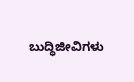ಬುದ್ಧಿಜೀವಿಗಳು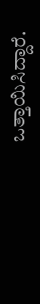ಒತ್ತಾಯಿಸಿದ್ದಾರೆ.